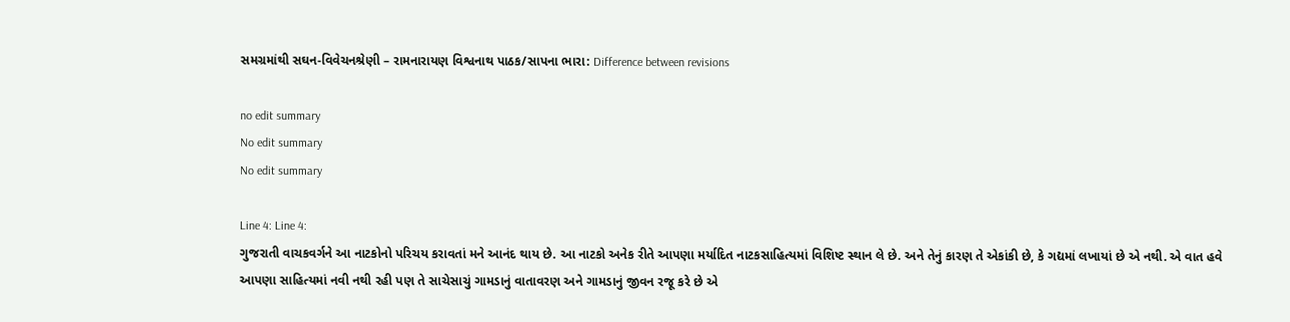સમગ્રમાંથી સઘન-વિવેચનશ્રેણી – રામનારાયણ વિશ્વનાથ પાઠક/સાપના ભારા: Difference between revisions

no edit summary
No edit summary
No edit summary

Line 4: Line 4:
ગુજરાતી વાચકવર્ગને આ નાટકોનો પરિચય કરાવતાં મને આનંદ થાય છે. આ નાટકો અનેક રીતે આપણા મર્યાદિત નાટકસાહિત્યમાં વિશિષ્ટ સ્થાન લે છે. અને તેનું કારણ તે એકાંકી છે, કે ગદ્યમાં લખાયાં છે એ નથી. એ વાત હવે આપણા સાહિત્યમાં નવી નથી રહી પણ તે સાચેસાચું ગામડાનું વાતાવરણ અને ગામડાનું જીવન રજૂ કરે છે એ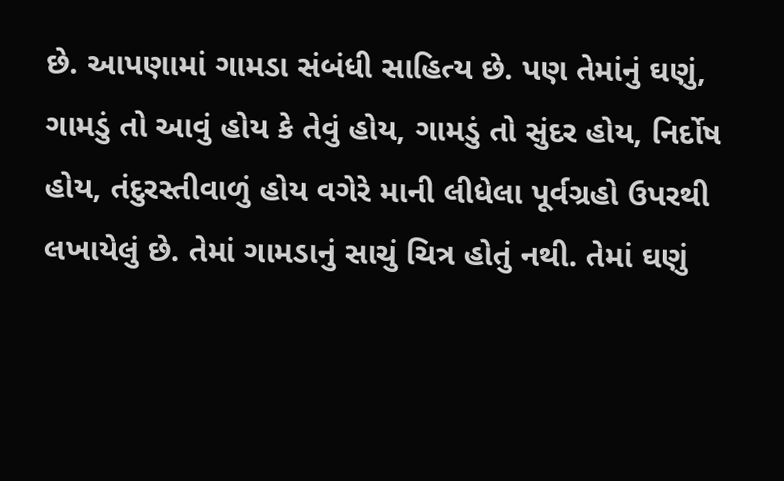છે. આપણામાં ગામડા સંબંધી સાહિત્ય છે. પણ તેમાંનું ઘણું, ગામડું તો આવું હોય કે તેવું હોય, ગામડું તો સુંદર હોય, નિર્દોષ હોય, તંદુરસ્તીવાળું હોય વગેરે માની લીધેલા પૂર્વગ્રહો ઉપરથી લખાયેલું છે. તેમાં ગામડાનું સાચું ચિત્ર હોતું નથી. તેમાં ઘણું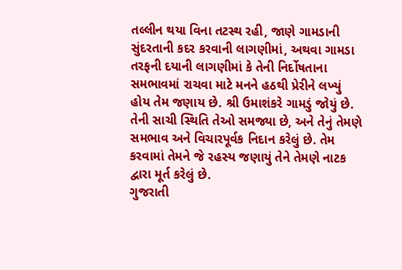તલ્લીન થયા વિના તટસ્થ રહી, જાણે ગામડાની સુંદરતાની કદર કરવાની લાગણીમાં, અથવા ગામડા તરફની દયાની લાગણીમાં કે તેની નિર્દોષતાના સમભાવમાં રાચવા માટે મનને હઠથી પ્રેરીને લખ્યું હોય તેમ જણાય છે. શ્રી ઉમાશંકરે ગામડું જોયું છે. તેની સાચી સ્થિતિ તેઓ સમજ્યા છે, અને તેનું તેમણે સમભાવ અને વિચારપૂર્વક નિદાન કરેલું છે. તેમ કરવામાં તેમને જે રહસ્ય જણાયું તેને તેમણે નાટક દ્વારા મૂર્ત કરેલું છે.
ગુજરાતી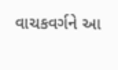વાચકવર્ગને આ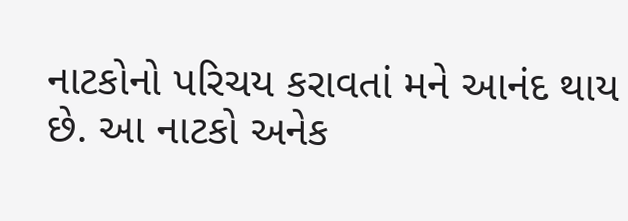નાટકોનો પરિચય કરાવતાં મને આનંદ થાય છે. આ નાટકો અનેક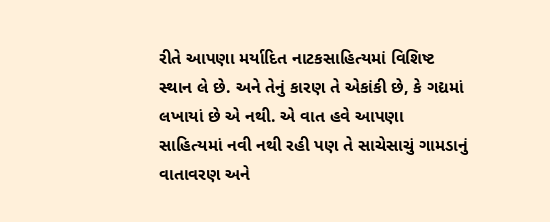રીતે આપણા મર્યાદિત નાટકસાહિત્યમાં વિશિષ્ટ સ્થાન લે છે. અને તેનું કારણ તે એકાંકી છે, કે ગદ્યમાં લખાયાં છે એ નથી. એ વાત હવે આપણા સાહિત્યમાં નવી નથી રહી પણ તે સાચેસાચું ગામડાનું વાતાવરણ અને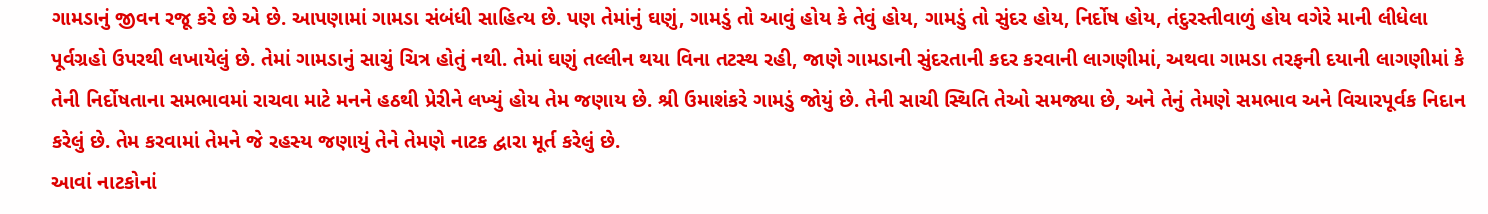ગામડાનું જીવન રજૂ કરે છે એ છે. આપણામાં ગામડા સંબંધી સાહિત્ય છે. પણ તેમાંનું ઘણું, ગામડું તો આવું હોય કે તેવું હોય, ગામડું તો સુંદર હોય, નિર્દોષ હોય, તંદુરસ્તીવાળું હોય વગેરે માની લીધેલા પૂર્વગ્રહો ઉપરથી લખાયેલું છે. તેમાં ગામડાનું સાચું ચિત્ર હોતું નથી. તેમાં ઘણું તલ્લીન થયા વિના તટસ્થ રહી, જાણે ગામડાની સુંદરતાની કદર કરવાની લાગણીમાં, અથવા ગામડા તરફની દયાની લાગણીમાં કે તેની નિર્દોષતાના સમભાવમાં રાચવા માટે મનને હઠથી પ્રેરીને લખ્યું હોય તેમ જણાય છે. શ્રી ઉમાશંકરે ગામડું જોયું છે. તેની સાચી સ્થિતિ તેઓ સમજ્યા છે, અને તેનું તેમણે સમભાવ અને વિચારપૂર્વક નિદાન કરેલું છે. તેમ કરવામાં તેમને જે રહસ્ય જણાયું તેને તેમણે નાટક દ્વારા મૂર્ત કરેલું છે.
આવાં નાટકોનાં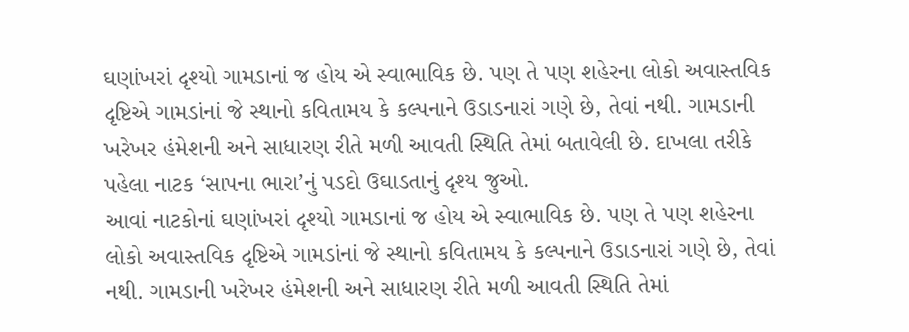ઘણાંખરાં દૃશ્યો ગામડાનાં જ હોય એ સ્વાભાવિક છે. પણ તે પણ શહેરના લોકો અવાસ્તવિક દૃષ્ટિએ ગામડાંનાં જે સ્થાનો કવિતામય કે કલ્પનાને ઉડાડનારાં ગણે છે, તેવાં નથી. ગામડાની ખરેખર હંમેશની અને સાધારણ રીતે મળી આવતી સ્થિતિ તેમાં બતાવેલી છે. દાખલા તરીકે પહેલા નાટક ‘સાપના ભારા’નું પડદો ઉઘાડતાનું દૃશ્ય જુઓ.
આવાં નાટકોનાં ઘણાંખરાં દૃશ્યો ગામડાનાં જ હોય એ સ્વાભાવિક છે. પણ તે પણ શહેરના લોકો અવાસ્તવિક દૃષ્ટિએ ગામડાંનાં જે સ્થાનો કવિતામય કે કલ્પનાને ઉડાડનારાં ગણે છે, તેવાં નથી. ગામડાની ખરેખર હંમેશની અને સાધારણ રીતે મળી આવતી સ્થિતિ તેમાં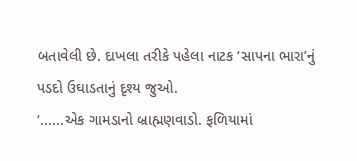બતાવેલી છે. દાખલા તરીકે પહેલા નાટક ‘સાપના ભારા’નું પડદો ઉઘાડતાનું દૃશ્ય જુઓ.
‘......એક ગામડાનો બ્રાહ્મણવાડો. ફળિયામાં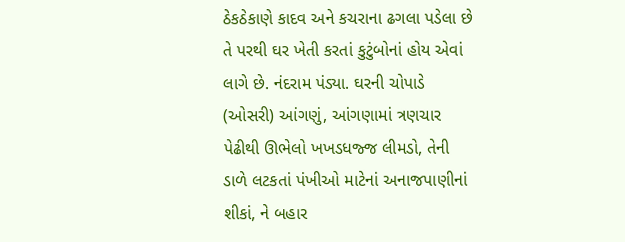ઠેકઠેકાણે કાદવ અને કચરાના ઢગલા પડેલા છે તે પરથી ઘર ખેતી કરતાં કુટુંબોનાં હોય એવાં લાગે છે. નંદરામ પંડ્યા. ઘરની ચોપાડે (ઓસરી) આંગણું, આંગણામાં ત્રણચાર પેઢીથી ઊભેલો ખખડધજ્જ લીમડો, તેની ડાળે લટકતાં પંખીઓ માટેનાં અનાજપાણીનાં શીકાં, ને બહાર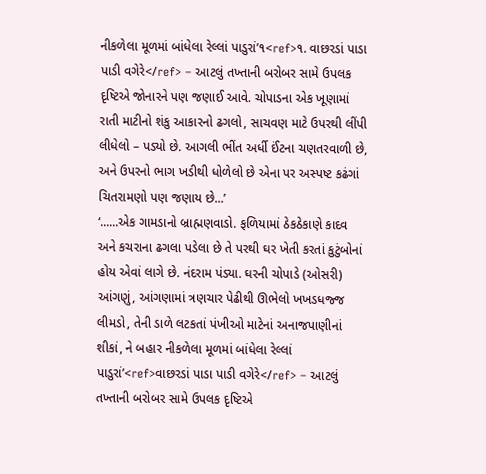નીકળેલા મૂળમાં બાંધેલા રેલ્લાં પાડુરાં’૧<ref>૧. વાછરડાં પાડા પાડી વગેરે</ref> – આટલું તખ્તાની બરોબર સામે ઉપલક દૃષ્ટિએ જોનારને પણ જણાઈ આવે. ચોપાડના એક ખૂણામાં રાતી માટીનો શંકુ આકારનો ઢગલો, સાચવણ માટે ઉપરથી લીંપી લીધેલો – પડ્યો છે. આગલી ભીંત અર્ધી ઈંટના ચણતરવાળી છે, અને ઉપરનો ભાગ ખડીથી ધોળેલો છે એના પર અસ્પષ્ટ કઢંગાં ચિતરામણો પણ જણાય છે...’
‘......એક ગામડાનો બ્રાહ્મણવાડો. ફળિયામાં ઠેકઠેકાણે કાદવ અને કચરાના ઢગલા પડેલા છે તે પરથી ઘર ખેતી કરતાં કુટુંબોનાં હોય એવાં લાગે છે. નંદરામ પંડ્યા. ઘરની ચોપાડે (ઓસરી) આંગણું, આંગણામાં ત્રણચાર પેઢીથી ઊભેલો ખખડધજ્જ લીમડો, તેની ડાળે લટકતાં પંખીઓ માટેનાં અનાજપાણીનાં શીકાં, ને બહાર નીકળેલા મૂળમાં બાંધેલા રેલ્લાં પાડુરાં’<ref>વાછરડાં પાડા પાડી વગેરે</ref> – આટલું તખ્તાની બરોબર સામે ઉપલક દૃષ્ટિએ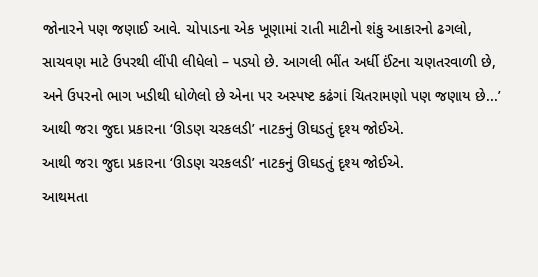જોનારને પણ જણાઈ આવે. ચોપાડના એક ખૂણામાં રાતી માટીનો શંકુ આકારનો ઢગલો, સાચવણ માટે ઉપરથી લીંપી લીધેલો – પડ્યો છે. આગલી ભીંત અર્ધી ઈંટના ચણતરવાળી છે, અને ઉપરનો ભાગ ખડીથી ધોળેલો છે એના પર અસ્પષ્ટ કઢંગાં ચિતરામણો પણ જણાય છે...’
આથી જરા જુદા પ્રકારના ‘ઊડણ ચરકલડી’ નાટકનું ઊઘડતું દૃશ્ય જોઈએ.
આથી જરા જુદા પ્રકારના ‘ઊડણ ચરકલડી’ નાટકનું ઊઘડતું દૃશ્ય જોઈએ.
આથમતા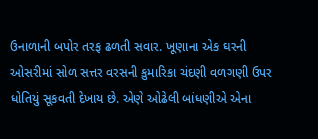ઉનાળાની બપોર તરફ ઢળતી સવાર. ખૂણાના એક ઘરની ઓસરીમાં સોળ સત્તર વરસની કુમારિકા ચંદણી વળગણી ઉપર ધોતિયું સૂકવતી દેખાય છે. એણે ઓઢેલી બાંધણીએ એના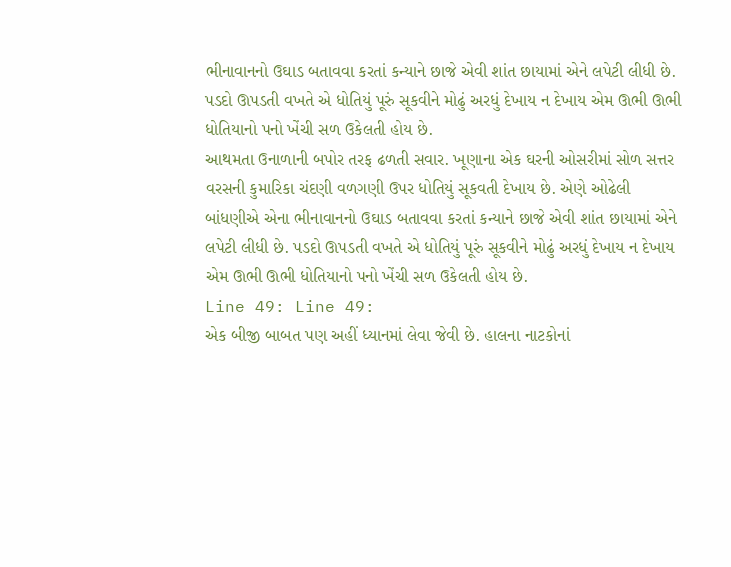ભીનાવાનનો ઉઘાડ બતાવવા કરતાં કન્યાને છાજે એવી શાંત છાયામાં એને લપેટી લીધી છે. પડદો ઊપડતી વખતે એ ધોતિયું પૂરું સૂકવીને મોઢું અરધું દેખાય ન દેખાય એમ ઊભી ઊભી ધોતિયાનો પનો ખેંચી સળ ઉકેલતી હોય છે.
આથમતા ઉનાળાની બપોર તરફ ઢળતી સવાર. ખૂણાના એક ઘરની ઓસરીમાં સોળ સત્તર વરસની કુમારિકા ચંદણી વળગણી ઉપર ધોતિયું સૂકવતી દેખાય છે. એણે ઓઢેલી બાંધણીએ એના ભીનાવાનનો ઉઘાડ બતાવવા કરતાં કન્યાને છાજે એવી શાંત છાયામાં એને લપેટી લીધી છે. પડદો ઊપડતી વખતે એ ધોતિયું પૂરું સૂકવીને મોઢું અરધું દેખાય ન દેખાય એમ ઊભી ઊભી ધોતિયાનો પનો ખેંચી સળ ઉકેલતી હોય છે.
Line 49: Line 49:
એક બીજી બાબત પણ અહીં ધ્યાનમાં લેવા જેવી છે. હાલના નાટકોનાં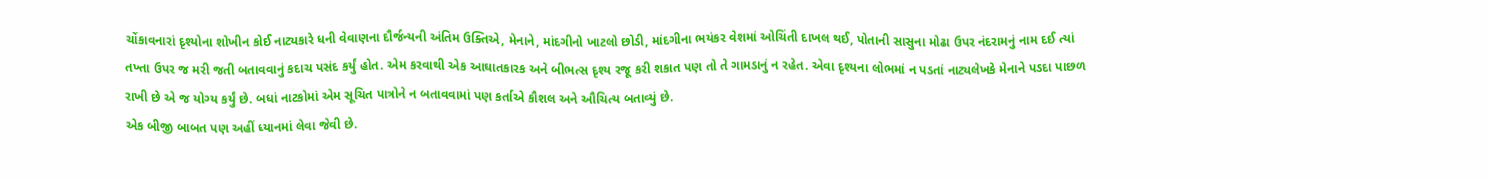ચોંકાવનારાં દૃશ્યોના શોખીન કોઈ નાટ્યકારે ધની વેવાણના દૌર્જન્યની અંતિમ ઉક્તિએ, મેનાને, માંદગીનો ખાટલો છોડી, માંદગીના ભયંકર વેશમાં ઓચિંતી દાખલ થઈ, પોતાની સાસુના મોઢા ઉપર નંદરામનું નામ દઈ ત્યાં તખ્તા ઉપર જ મરી જતી બતાવવાનું કદાચ પસંદ કર્યું હોત. એમ કરવાથી એક આઘાતકારક અને બીભત્સ દૃશ્ય રજૂ કરી શકાત પણ તો તે ગામડાનું ન રહેત. એવા દૃશ્યના લોભમાં ન પડતાં નાટ્યલેખકે મેનાને પડદા પાછળ રાખી છે એ જ યોગ્ય કર્યું છે. બધાં નાટકોમાં એમ સૂચિત પાત્રોને ન બતાવવામાં પણ કર્તાએ કૌશલ અને ઔચિત્ય બતાવ્યું છે.
એક બીજી બાબત પણ અહીં ધ્યાનમાં લેવા જેવી છે.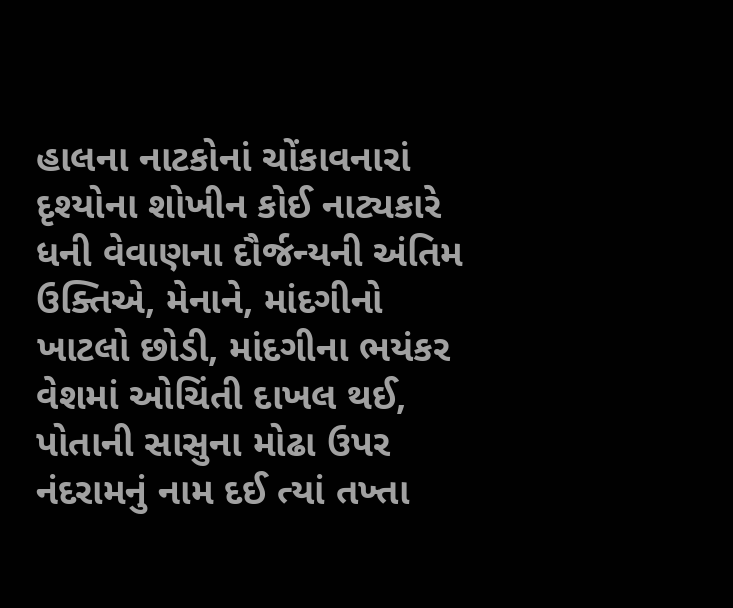હાલના નાટકોનાં ચોંકાવનારાં દૃશ્યોના શોખીન કોઈ નાટ્યકારે ધની વેવાણના દૌર્જન્યની અંતિમ ઉક્તિએ, મેનાને, માંદગીનો ખાટલો છોડી, માંદગીના ભયંકર વેશમાં ઓચિંતી દાખલ થઈ, પોતાની સાસુના મોઢા ઉપર નંદરામનું નામ દઈ ત્યાં તખ્તા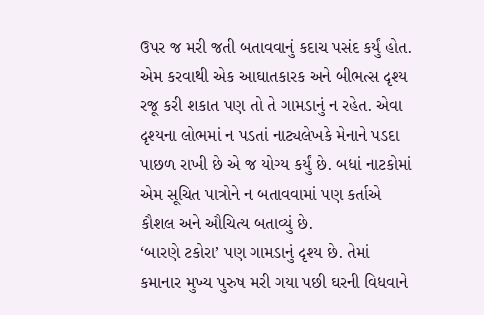ઉપર જ મરી જતી બતાવવાનું કદાચ પસંદ કર્યું હોત. એમ કરવાથી એક આઘાતકારક અને બીભત્સ દૃશ્ય રજૂ કરી શકાત પણ તો તે ગામડાનું ન રહેત. એવા દૃશ્યના લોભમાં ન પડતાં નાટ્યલેખકે મેનાને પડદા પાછળ રાખી છે એ જ યોગ્ય કર્યું છે. બધાં નાટકોમાં એમ સૂચિત પાત્રોને ન બતાવવામાં પણ કર્તાએ કૌશલ અને ઔચિત્ય બતાવ્યું છે.
‘બારણે ટકોરા’ પણ ગામડાનું દૃશ્ય છે. તેમાં કમાનાર મુખ્ય પુરુષ મરી ગયા પછી ઘરની વિધવાને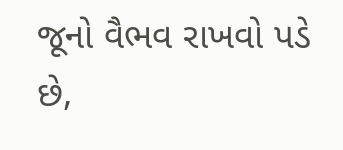જૂનો વૈભવ રાખવો પડે છે,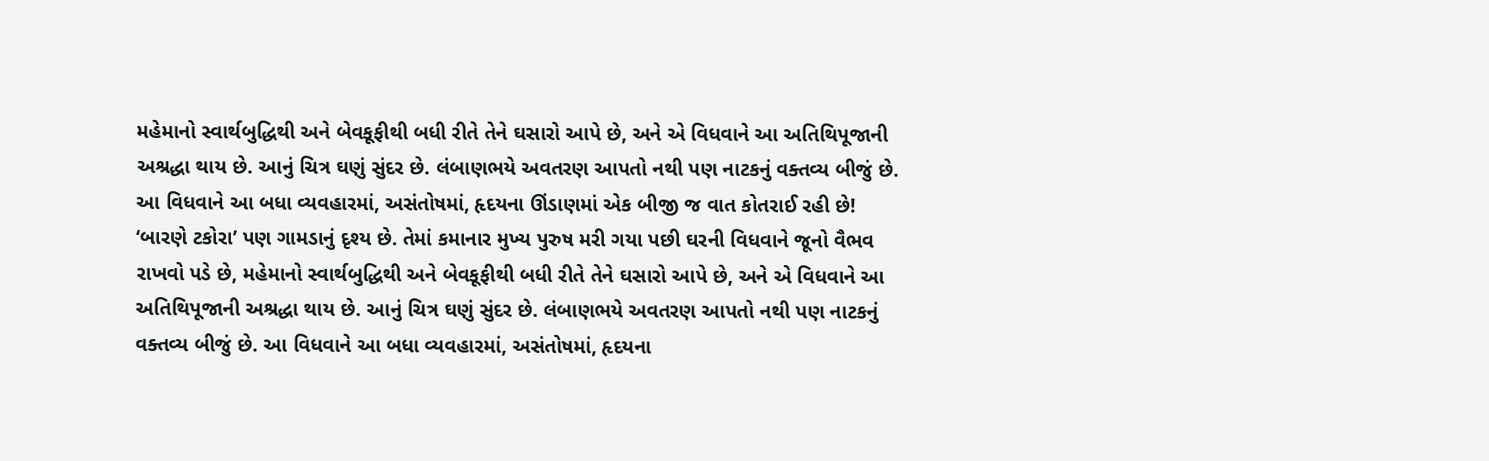મહેમાનો સ્વાર્થબુદ્ધિથી અને બેવકૂફીથી બધી રીતે તેને ઘસારો આપે છે, અને એ વિધવાને આ અતિથિપૂજાની અશ્રદ્ધા થાય છે. આનું ચિત્ર ઘણું સુંદર છે. લંબાણભયે અવતરણ આપતો નથી પણ નાટકનું વક્તવ્ય બીજું છે. આ વિધવાને આ બધા વ્યવહારમાં, અસંતોષમાં, હૃદયના ઊંડાણમાં એક બીજી જ વાત કોતરાઈ રહી છે!
‘બારણે ટકોરા’ પણ ગામડાનું દૃશ્ય છે. તેમાં કમાનાર મુખ્ય પુરુષ મરી ગયા પછી ઘરની વિધવાને જૂનો વૈભવ રાખવો પડે છે, મહેમાનો સ્વાર્થબુદ્ધિથી અને બેવકૂફીથી બધી રીતે તેને ઘસારો આપે છે, અને એ વિધવાને આ અતિથિપૂજાની અશ્રદ્ધા થાય છે. આનું ચિત્ર ઘણું સુંદર છે. લંબાણભયે અવતરણ આપતો નથી પણ નાટકનું વક્તવ્ય બીજું છે. આ વિધવાને આ બધા વ્યવહારમાં, અસંતોષમાં, હૃદયના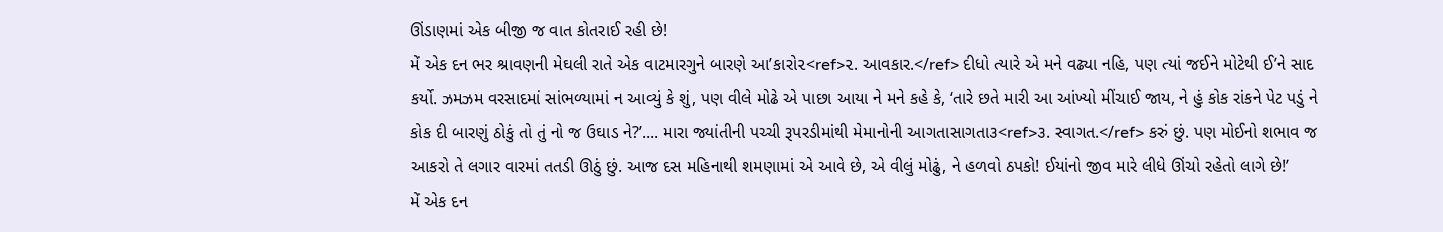ઊંડાણમાં એક બીજી જ વાત કોતરાઈ રહી છે!
મેં એક દન ભર શ્રાવણની મેઘલી રાતે એક વાટમારગુને બારણે આ’કારો૨<ref>૨. આવકાર.</ref> દીધો ત્યારે એ મને વઢ્યા નહિ, પણ ત્યાં જઈને મોટેથી ઈ’ને સાદ કર્યો. ઝમઝમ વરસાદમાં સાંભળ્યામાં ન આવ્યું કે શું, પણ વીલે મોઢે એ પાછા આયા ને મને કહે કે, ‘તારે છતે મારી આ આંખ્યો મીંચાઈ જાય, ને હું કોક રાંકને પેટ પડું ને કોક દી બારણું ઠોકું તો તું નો જ ઉઘાડ ને?’.... મારા જ્યાંતીની પચ્ચી રૂપરડીમાંથી મેમાનોની આગતાસાગતા૩<ref>૩. સ્વાગત.</ref> કરું છું. પણ મોઈનો શભાવ જ આકરો તે લગાર વારમાં તતડી ઊઠું છું. આજ દસ મહિનાથી શમણામાં એ આવે છે, એ વીલું મોઢું, ને હળવો ઠપકો! ઈયાંનો જીવ મારે લીધે ઊંચો રહેતો લાગે છે!’
મેં એક દન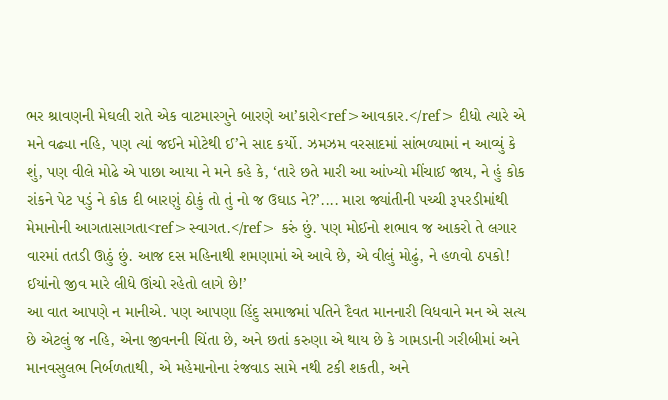ભર શ્રાવણની મેઘલી રાતે એક વાટમારગુને બારણે આ’કારો<ref>આવકાર.</ref> દીધો ત્યારે એ મને વઢ્યા નહિ, પણ ત્યાં જઈને મોટેથી ઈ’ને સાદ કર્યો. ઝમઝમ વરસાદમાં સાંભળ્યામાં ન આવ્યું કે શું, પણ વીલે મોઢે એ પાછા આયા ને મને કહે કે, ‘તારે છતે મારી આ આંખ્યો મીંચાઈ જાય, ને હું કોક રાંકને પેટ પડું ને કોક દી બારણું ઠોકું તો તું નો જ ઉઘાડ ને?’.... મારા જ્યાંતીની પચ્ચી રૂપરડીમાંથી મેમાનોની આગતાસાગતા<ref>સ્વાગત.</ref> કરું છું. પણ મોઈનો શભાવ જ આકરો તે લગાર વારમાં તતડી ઊઠું છું. આજ દસ મહિનાથી શમણામાં એ આવે છે, એ વીલું મોઢું, ને હળવો ઠપકો! ઈયાંનો જીવ મારે લીધે ઊંચો રહેતો લાગે છે!’
આ વાત આપણે ન માનીએ. પણ આપણા હિંદુ સમાજમાં પતિને દૈવત માનનારી વિધવાને મન એ સત્ય છે એટલું જ નહિ, એના જીવનની ચિંતા છે, અને છતાં કરુણા એ થાય છે કે ગામડાની ગરીબીમાં અને માનવસુલભ નિર્બળતાથી, એ મહેમાનોના રંજવાડ સામે નથી ટકી શકતી, અને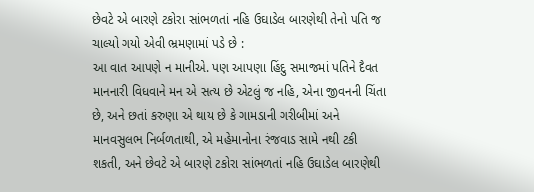છેવટે એ બારણે ટકોરા સાંભળતાં નહિ ઉઘાડેલ બારણેથી તેનો પતિ જ ચાલ્યો ગયો એવી ભ્રમણામાં પડે છે :
આ વાત આપણે ન માનીએ. પણ આપણા હિંદુ સમાજમાં પતિને દૈવત માનનારી વિધવાને મન એ સત્ય છે એટલું જ નહિ, એના જીવનની ચિંતા છે, અને છતાં કરુણા એ થાય છે કે ગામડાની ગરીબીમાં અને માનવસુલભ નિર્બળતાથી, એ મહેમાનોના રંજવાડ સામે નથી ટકી શકતી, અને છેવટે એ બારણે ટકોરા સાંભળતાં નહિ ઉઘાડેલ બારણેથી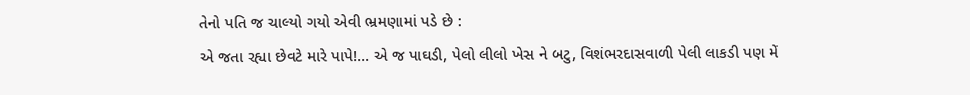તેનો પતિ જ ચાલ્યો ગયો એવી ભ્રમણામાં પડે છે :
એ જતા રહ્યા છેવટે મારે પાપે!... એ જ પાઘડી, પેલો લીલો ખેસ ને બટુ, વિશંભરદાસવાળી પેલી લાકડી પણ મેં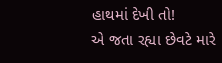હાથમાં દેખી તો!
એ જતા રહ્યા છેવટે મારે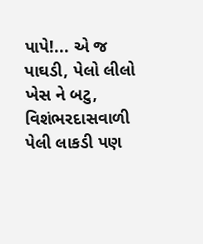પાપે!... એ જ પાઘડી, પેલો લીલો ખેસ ને બટુ, વિશંભરદાસવાળી પેલી લાકડી પણ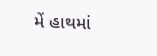મેં હાથમાં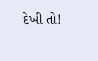દેખી તો!